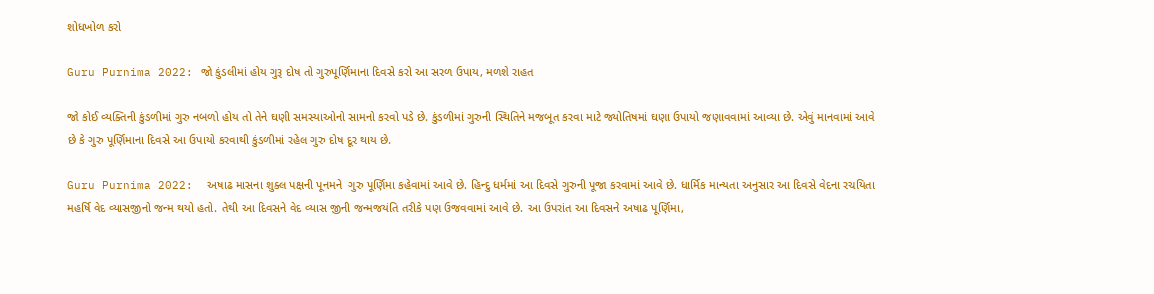શોધખોળ કરો

Guru Purnima 2022: જો કુંડલીમાં હોય ગુરૂ દોષ તો ગુરુપૂર્ણિમાના દિવસે કરો આ સરળ ઉપાય, મળશે રાહત

જો કોઈ વ્યક્તિની કુંડળીમાં ગુરુ નબળો હોય તો તેને ઘણી સમસ્યાઓનો સામનો કરવો પડે છે. કુંડળીમાં ગુરુની સ્થિતિને મજબૂત કરવા માટે જ્યોતિષમાં ઘણા ઉપાયો જણાવવામાં આવ્યા છે. એવું માનવામાં આવે છે કે ગુરુ પૂર્ણિમાના દિવસે આ ઉપાયો કરવાથી કુંડળીમાં રહેલ ગુરુ દોષ દૂર થાય છે.

Guru Purnima 2022:  અષાઢ માસના શુક્લ પક્ષની પૂનમને  ગુરુ પૂર્ણિમા કહેવામાં આવે છે. હિન્દુ ધર્મમાં આ દિવસે ગુરુની પૂજા કરવામાં આવે છે. ધાર્મિક માન્યતા અનુસાર આ દિવસે વેદના રચયિતા મહર્ષિ વેદ વ્યાસજીનો જન્મ થયો હતો. તેથી આ દિવસને વેદ વ્યાસ જીની જન્મજયંતિ તરીકે પણ ઉજવવામાં આવે છે. આ ઉપરાંત આ દિવસને અષાઢ પૂર્ણિમા,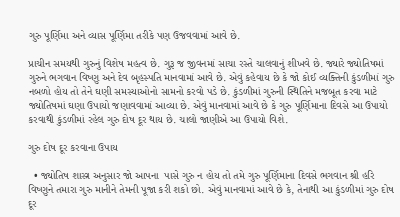ગુરુ પૂર્ણિમા અને વ્યાસ પૂર્ણિમા તરીકે પણ ઉજવવામાં આવે છે.

પ્રાચીન સમયથી ગુરુનું વિશેષ મહત્વ છે. ગુરૂ જ જીવનમાં સાચા રસ્તે ચાલવાનું શીખવે છે. જ્યારે જ્યોતિષમાં ગુરુને ભગવાન વિષ્ણુ અને દેવ બૃહસ્પતિ માનવામાં આવે છે. એવું કહેવાય છે કે જો કોઈ વ્યક્તિની કુંડળીમાં ગુરુ નબળો હોય તો તેને ઘણી સમસ્યાઓનો સામનો કરવો પડે છે. કુંડળીમાં ગુરુની સ્થિતિને મજબૂત કરવા માટે જ્યોતિષમાં ઘણા ઉપાયો જણાવવામાં આવ્યા છે. એવું માનવામાં આવે છે કે ગુરુ પૂર્ણિમાના દિવસે આ ઉપાયો કરવાથી કુંડળીમાં રહેલ ગુરુ દોષ દૂર થાય છે. ચાલો જાણીએ આ ઉપાયો વિશે.

ગુરુ દોષ દૂર કરવાના ઉપાય

  • જ્યોતિષ શાસ્ત્ર અનુસાર જો આપના  પાસે ગુરુ ન હોય તો તમે ગુરુ પૂર્ણિમાના દિવસે ભગવાન શ્રી હરિ વિષ્ણુને તમારા ગુરુ માનીને તેમની પૂજા કરી શકો છો. એવું માનવામાં આવે છે કે, તેનાથી આ કુંડળીમાં ગુરુ દોષ દૂર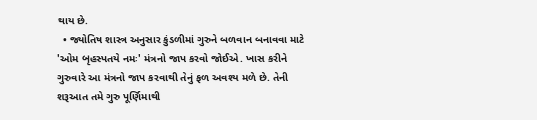થાય છે.
  • જ્યોતિષ શાસ્ત્ર અનુસાર કુંડળીમાં ગુરુને બળવાન બનાવવા માટે 'ઓમ બૃહસ્પતયે નમઃ' મંત્રનો જાપ કરવો જોઈએ. ખાસ કરીને ગુરુવારે આ મંત્રનો જાપ કરવાથી તેનું ફળ અવશ્ય મળે છે. તેની શરૂઆત તમે ગુરુ પૂર્ણિમાથી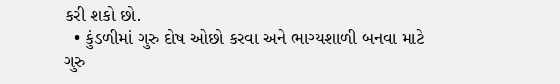કરી શકો છો.
  • કુંડળીમાં ગુરુ દોષ ઓછો કરવા અને ભાગ્યશાળી બનવા માટે ગુરુ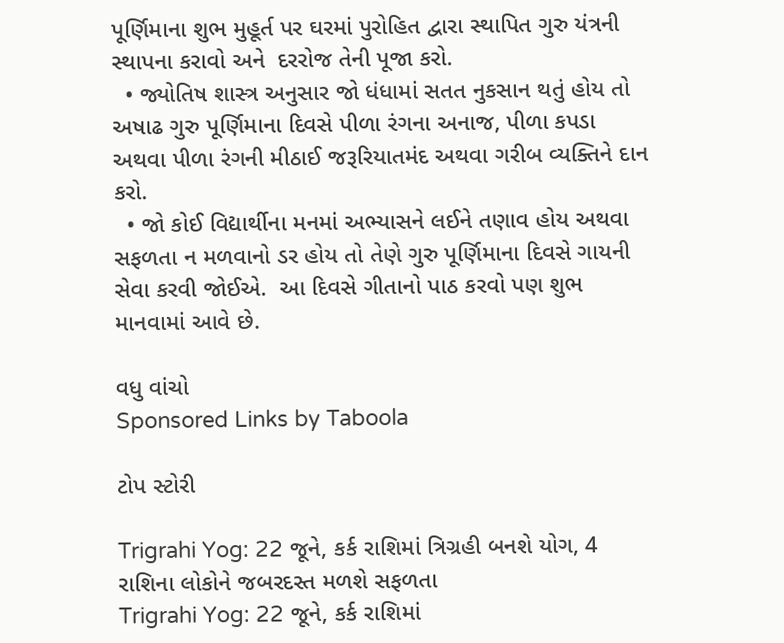પૂર્ણિમાના શુભ મુહૂર્ત પર ઘરમાં પુરોહિત દ્વારા સ્થાપિત ગુરુ યંત્રની સ્થાપના કરાવો અને  દરરોજ તેની પૂજા કરો.
  • જ્યોતિષ શાસ્ત્ર અનુસાર જો ધંધામાં સતત નુકસાન થતું હોય તો અષાઢ ગુરુ પૂર્ણિમાના દિવસે પીળા રંગના અનાજ, પીળા કપડા અથવા પીળા રંગની મીઠાઈ જરૂરિયાતમંદ અથવા ગરીબ વ્યક્તિને દાન કરો.
  • જો કોઈ વિદ્યાર્થીના મનમાં અભ્યાસને લઈને તણાવ હોય અથવા સફળતા ન મળવાનો ડર હોય તો તેણે ગુરુ પૂર્ણિમાના દિવસે ગાયની સેવા કરવી જોઈએ.  આ દિવસે ગીતાનો પાઠ કરવો પણ શુભ માનવામાં આવે છે.

વધુ વાંચો
Sponsored Links by Taboola

ટોપ સ્ટોરી

Trigrahi Yog: 22 જૂને, કર્ક રાશિમાં ત્રિગ્રહી બનશે યોગ, 4 રાશિના લોકોને જબરદસ્ત મળશે સફળતા
Trigrahi Yog: 22 જૂને, કર્ક રાશિમાં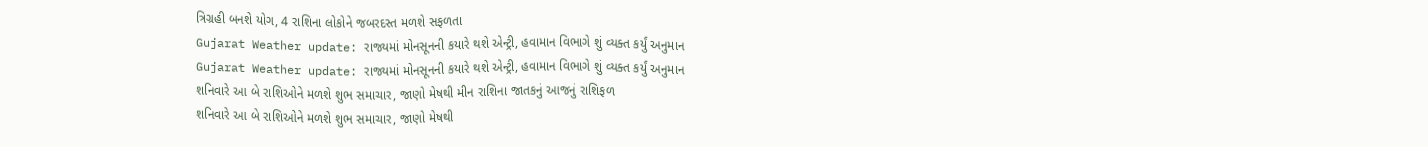ત્રિગ્રહી બનશે યોગ, 4 રાશિના લોકોને જબરદસ્ત મળશે સફળતા
Gujarat Weather update: રાજ્યમાં મોનસૂનની કયારે થશે એન્ટ્રી, હવામાન વિભાગે શું વ્યક્ત કર્યું અનુમાન
Gujarat Weather update: રાજ્યમાં મોનસૂનની કયારે થશે એન્ટ્રી, હવામાન વિભાગે શું વ્યક્ત કર્યું અનુમાન
શનિવારે આ બે રાશિઓને મળશે શુભ સમાચાર, જાણો મેષથી મીન રાશિના જાતકનું આજનું રાશિફળ
શનિવારે આ બે રાશિઓને મળશે શુભ સમાચાર, જાણો મેષથી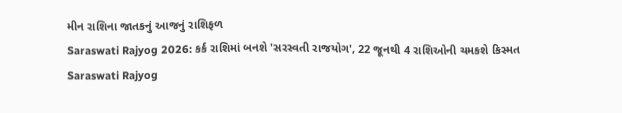મીન રાશિના જાતકનું આજનું રાશિફળ
Saraswati Rajyog 2026: કર્ક રાશિમાં બનશે 'સરસ્વતી રાજયોગ', 22 જૂનથી 4 રાશિઓની ચમકશે કિસ્મત
Saraswati Rajyog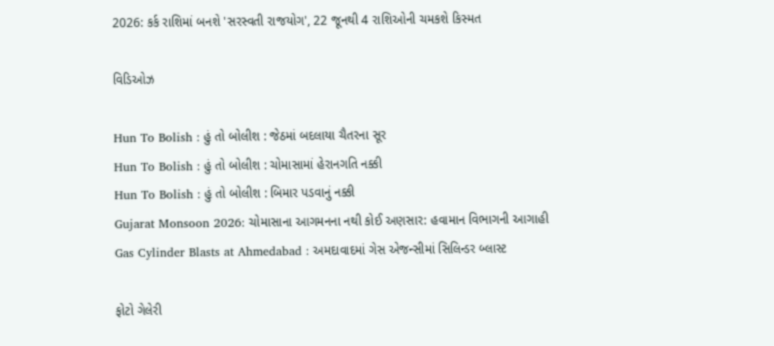2026: કર્ક રાશિમાં બનશે 'સરસ્વતી રાજયોગ', 22 જૂનથી 4 રાશિઓની ચમકશે કિસ્મત

વિડિઓઝ

Hun To Bolish : હું તો બોલીશ : જેઠમાં બદલાયા ચૈતરના સૂર
Hun To Bolish : હું તો બોલીશ : ચોમાસામાં હેરાનગતિ નક્કી
Hun To Bolish : હું તો બોલીશ : બિમાર પડવાનું નક્કી
Gujarat Monsoon 2026: ચોમાસાના આગમનના નથી કોઈ અણસાર: હવામાન વિભાગની આગાહી
Gas Cylinder Blasts at Ahmedabad : અમદાવાદમાં ગેસ એજન્સીમાં સિલિન્ડર બ્લાસ્ટ

ફોટો ગેલેરી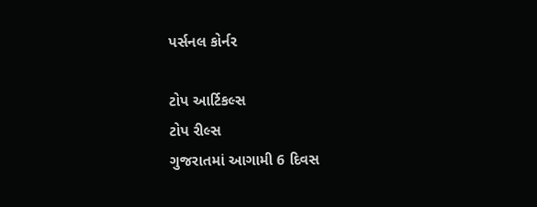પર્સનલ કોર્નર

ટોપ આર્ટિકલ્સ
ટોપ રીલ્સ
ગુજરાતમાં આગામી 6 દિવસ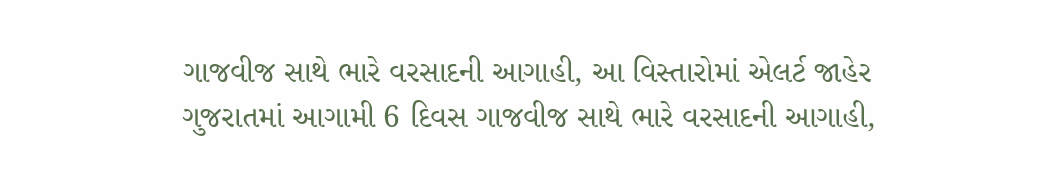ગાજવીજ સાથે ભારે વરસાદની આગાહી, આ વિસ્તારોમાં એલર્ટ જાહેર
ગુજરાતમાં આગામી 6 દિવસ ગાજવીજ સાથે ભારે વરસાદની આગાહી,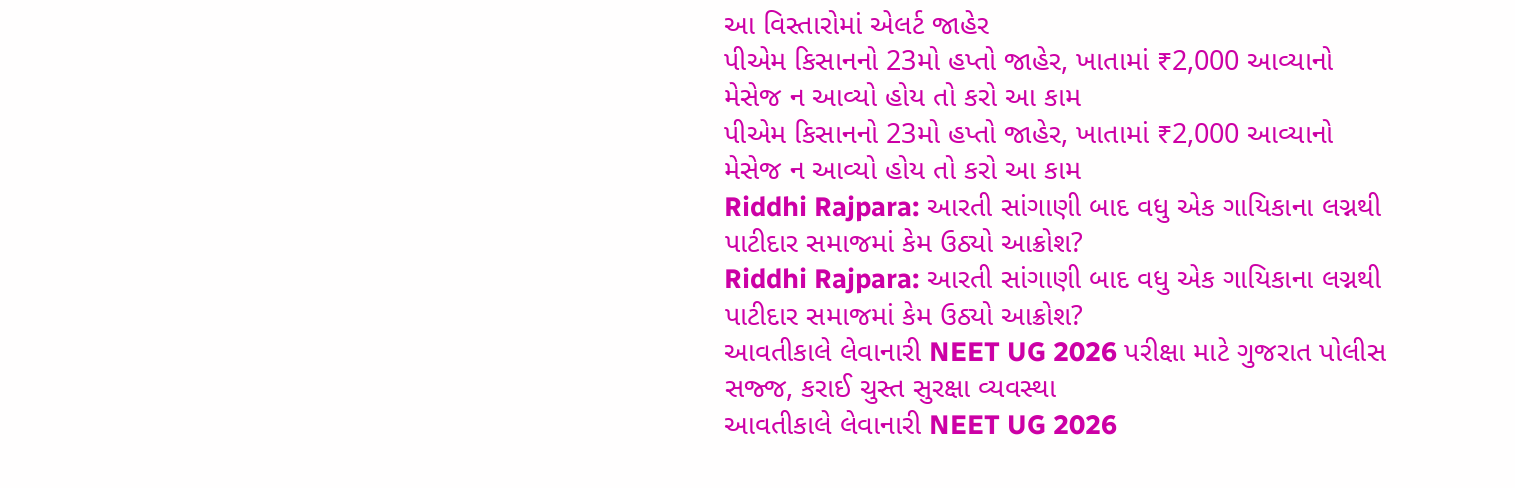આ વિસ્તારોમાં એલર્ટ જાહેર
પીએમ કિસાનનો 23મો હપ્તો જાહેર, ખાતામાં ₹2,000 આવ્યાનો મેસેજ ન આવ્યો હોય તો કરો આ કામ
પીએમ કિસાનનો 23મો હપ્તો જાહેર, ખાતામાં ₹2,000 આવ્યાનો મેસેજ ન આવ્યો હોય તો કરો આ કામ
Riddhi Rajpara: આરતી સાંગાણી બાદ વધુ એક ગાયિકાના લગ્નથી પાટીદાર સમાજમાં કેમ ઉઠ્યો આક્રોશ?
Riddhi Rajpara: આરતી સાંગાણી બાદ વધુ એક ગાયિકાના લગ્નથી પાટીદાર સમાજમાં કેમ ઉઠ્યો આક્રોશ?
આવતીકાલે લેવાનારી NEET UG 2026 પરીક્ષા માટે ગુજરાત પોલીસ સજ્જ, કરાઈ ચુસ્ત સુરક્ષા વ્યવસ્થા
આવતીકાલે લેવાનારી NEET UG 2026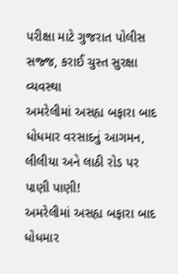પરીક્ષા માટે ગુજરાત પોલીસ સજ્જ, કરાઈ ચુસ્ત સુરક્ષા વ્યવસ્થા
અમરેલીમાં અસહ્ય બફારા બાદ ધોધમાર વરસાદનું આગમન, લીલીયા અને લાઠી રોડ પર પાણી પાણી!
અમરેલીમાં અસહ્ય બફારા બાદ ધોધમાર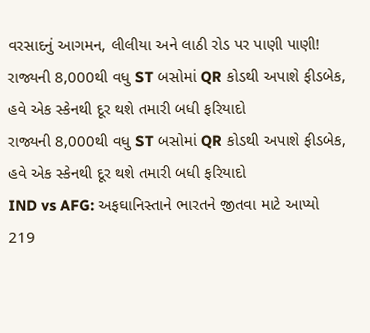વરસાદનું આગમન, લીલીયા અને લાઠી રોડ પર પાણી પાણી!
રાજ્યની 8,000થી વધુ ST બસોમાં QR કોડથી અપાશે ફીડબેક, હવે એક સ્કેનથી દૂર થશે તમારી બધી ફરિયાદો
રાજ્યની 8,000થી વધુ ST બસોમાં QR કોડથી અપાશે ફીડબેક, હવે એક સ્કેનથી દૂર થશે તમારી બધી ફરિયાદો
IND vs AFG: અફઘાનિસ્તાને ભારતને જીતવા માટે આપ્યો 219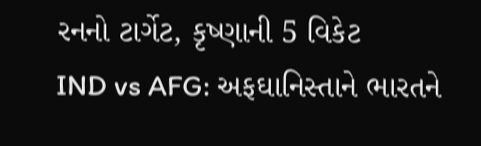રનનો ટાર્ગેટ, કૃષ્ણાની 5 વિકેટ
IND vs AFG: અફઘાનિસ્તાને ભારતને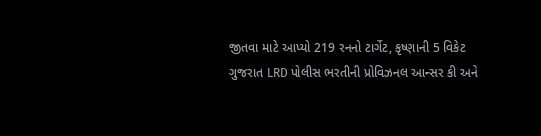જીતવા માટે આપ્યો 219 રનનો ટાર્ગેટ, કૃષ્ણાની 5 વિકેટ
ગુજરાત LRD પોલીસ ભરતીની પ્રોવિઝનલ આન્સર કી અને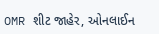OMR શીટ જાહેર, ઓનલાઈન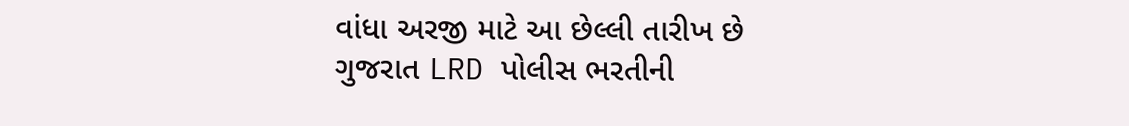વાંધા અરજી માટે આ છેલ્લી તારીખ છે
ગુજરાત LRD પોલીસ ભરતીની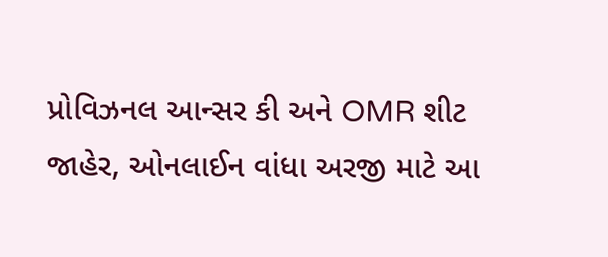પ્રોવિઝનલ આન્સર કી અને OMR શીટ જાહેર, ઓનલાઈન વાંધા અરજી માટે આ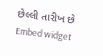છેલ્લી તારીખ છે
Embed widget